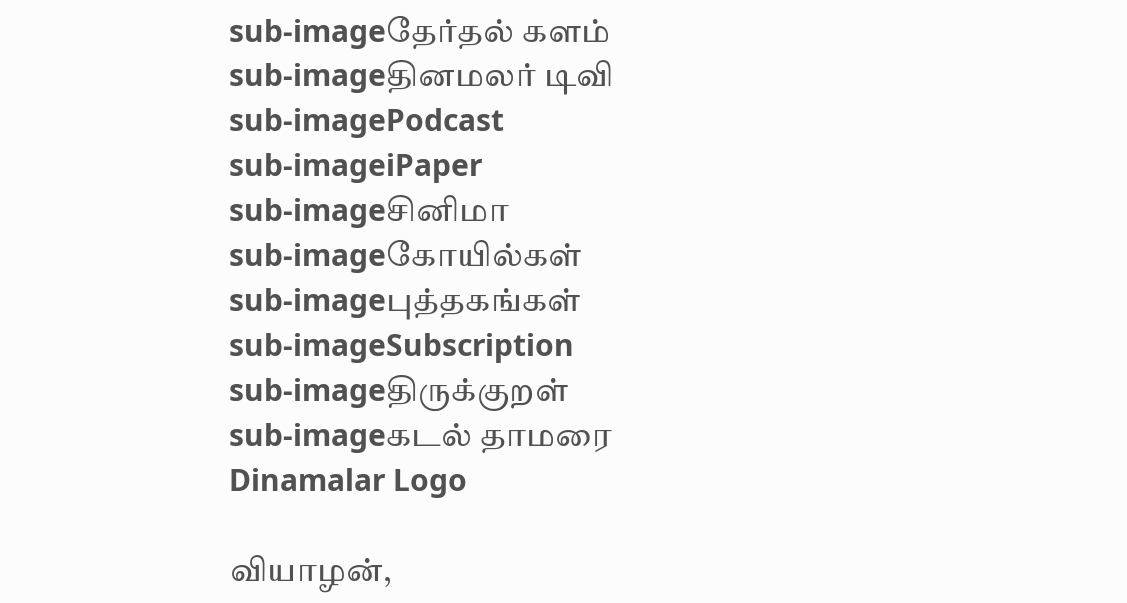sub-imageதேர்தல் களம்
sub-imageதினமலர் டிவி
sub-imagePodcast
sub-imageiPaper
sub-imageசினிமா
sub-imageகோயில்கள்
sub-imageபுத்தகங்கள்
sub-imageSubscription
sub-imageதிருக்குறள்
sub-imageகடல் தாமரை
Dinamalar Logo

வியாழன்,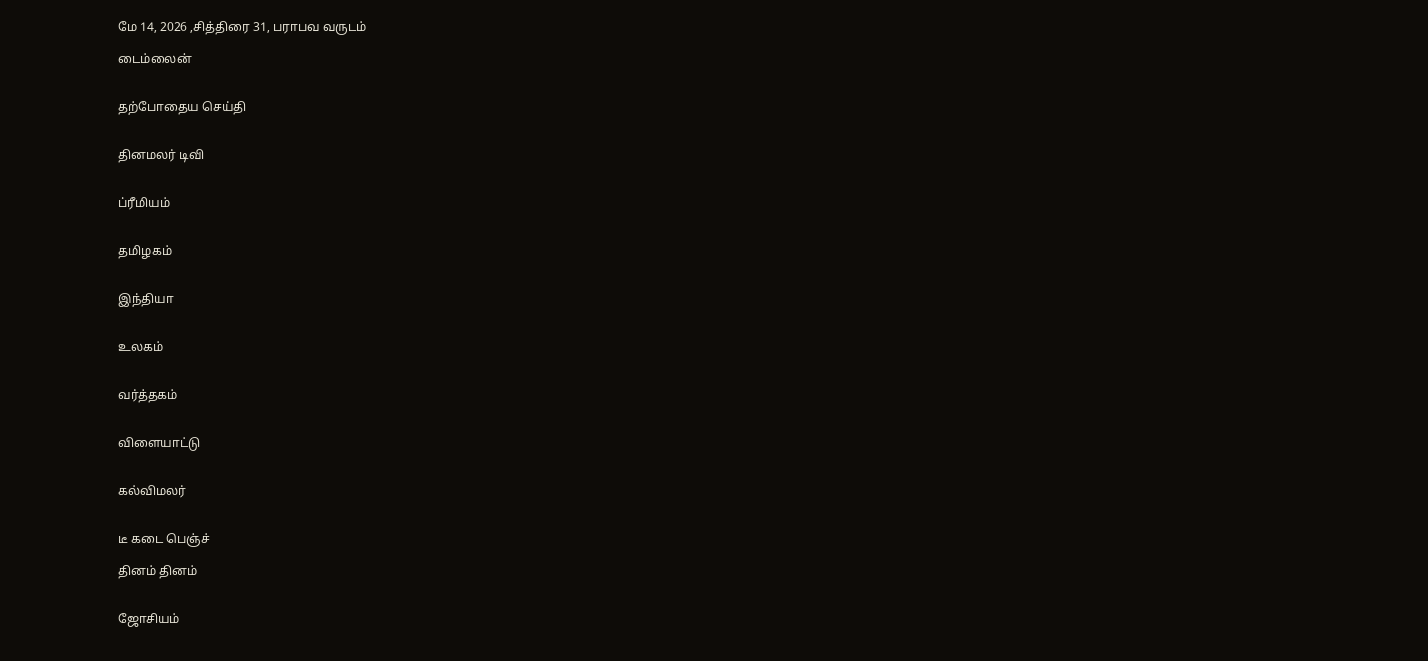மே 14, 2026 ,சித்திரை 31, பராபவ வருடம்

டைம்லைன்


தற்போதைய செய்தி


தினமலர் டிவி


ப்ரீமியம்


தமிழகம்


இந்தியா


உலகம்


வர்த்தகம்


விளையாட்டு


கல்விமலர்


டீ கடை பெஞ்ச்

தினம் தினம்


ஜோசியம்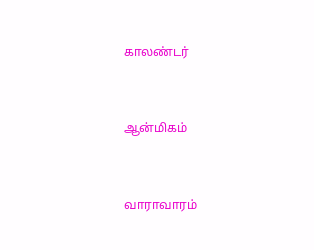காலண்டர்


ஆன்மிகம்


வாராவாரம்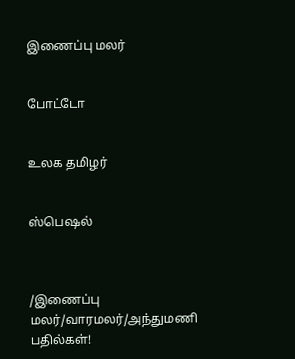இணைப்பு மலர்


போட்டோ


உலக தமிழர்


ஸ்பெஷல்



/இணைப்பு மலர்/வாரமலர்/அந்துமணி பதில்கள்!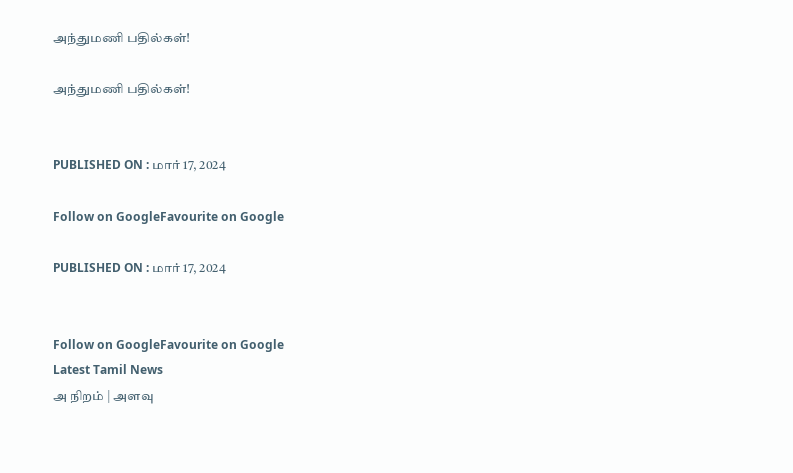அந்துமணி பதில்கள்!

அந்துமணி பதில்கள்!


PUBLISHED ON : மார் 17, 2024

Follow on GoogleFavourite on Google

PUBLISHED ON : மார் 17, 2024


Follow on GoogleFavourite on Google
Latest Tamil News
அ நிறம் | அளவு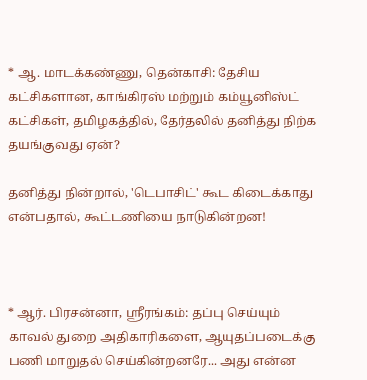* ஆ. மாடக்கண்ணு, தென்காசி: தேசிய கட்சிகளான, காங்கிரஸ் மற்றும் கம்யூனிஸ்ட் கட்சிகள், தமிழகத்தில், தேர்தலில் தனித்து நிற்க தயங்குவது ஏன்?

தனித்து நின்றால், 'டெபாசிட்' கூட கிடைக்காது என்பதால், கூட்டணியை நாடுகின்றன!



* ஆர். பிரசன்னா, ஸ்ரீரங்கம்: தப்பு செய்யும் காவல் துறை அதிகாரிகளை, ஆயுதப்படைக்கு பணி மாறுதல் செய்கின்றனரே... அது என்ன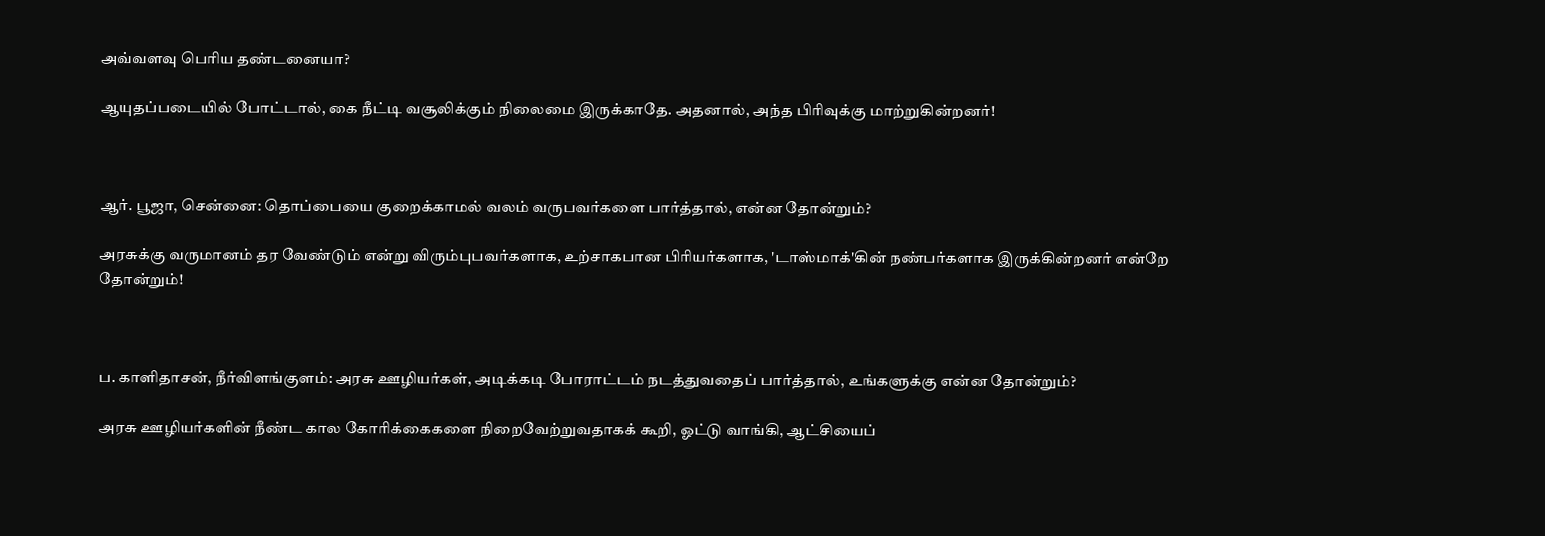அவ்வளவு பெரிய தண்டனையா?

ஆயுதப்படையில் போட்டால், கை நீட்டி வசூலிக்கும் நிலைமை இருக்காதே. அதனால், அந்த பிரிவுக்கு மாற்றுகின்றனர்!



ஆர். பூஜா, சென்னை: தொப்பையை குறைக்காமல் வலம் வருபவர்களை பார்த்தால், என்ன தோன்றும்?

அரசுக்கு வருமானம் தர வேண்டும் என்று விரும்புபவர்களாக, உற்சாகபான பிரியர்களாக, 'டாஸ்மாக்'கின் நண்பர்களாக இருக்கின்றனர் என்றே தோன்றும்!



ப. காளிதாசன், நீர்விளங்குளம்: அரசு ஊழியர்கள், அடிக்கடி போராட்டம் நடத்துவதைப் பார்த்தால், உங்களுக்கு என்ன தோன்றும்?

அரசு ஊழியர்களின் நீண்ட கால கோரிக்கைகளை நிறைவேற்றுவதாகக் கூறி, ஓட்டு வாங்கி, ஆட்சியைப்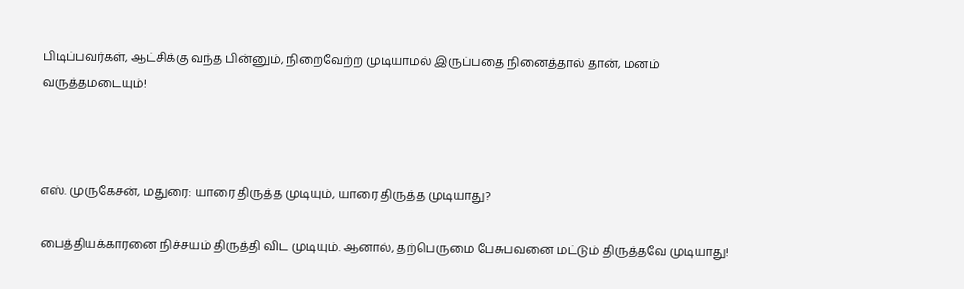பிடிப்பவர்கள், ஆட்சிக்கு வந்த பின்னும், நிறைவேற்ற முடியாமல் இருப்பதை நினைத்தால் தான், மனம் வருத்தமடையும்!



எஸ். முருகேசன், மதுரை: யாரை திருத்த முடியும், யாரை திருத்த முடியாது?

பைத்தியக்காரனை நிச்சயம் திருத்தி விட முடியும். ஆனால், தற்பெருமை பேசுபவனை மட்டும் திருத்தவே முடியாது!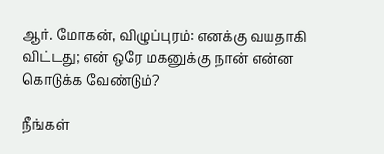ஆர். மோகன், விழுப்புரம்: எனக்கு வயதாகி விட்டது; என் ஒரே மகனுக்கு நான் என்ன கொடுக்க வேண்டும்?

நீங்கள்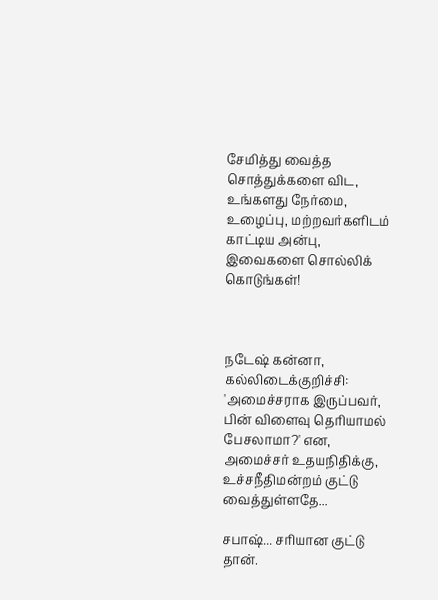சேமித்து வைத்த சொத்துக்களை விட, உங்களது நேர்மை, உழைப்பு, மற்றவர்களிடம் காட்டிய அன்பு, இவைகளை சொல்லிக் கொடுங்கள்!



நடேஷ் கன்னா, கல்லிடைக்குறிச்சி: 'அமைச்சராக இருப்பவர், பின் விளைவு தெரியாமல் பேசலாமா?' என, அமைச்சர் உதயநிதிக்கு, உச்சநீதிமன்றம் குட்டு வைத்துள்ளதே...

சபாஷ்... சரியான குட்டு தான்.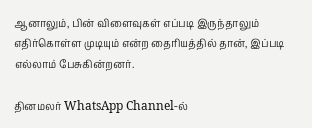ஆனாலும், பின் விளைவுகள் எப்படி இருந்தாலும் எதிர்கொள்ள முடியும் என்ற தைரியத்தில் தான், இப்படி எல்லாம் பேசுகின்றனர்.

தினமலர் WhatsApp Channel-ல்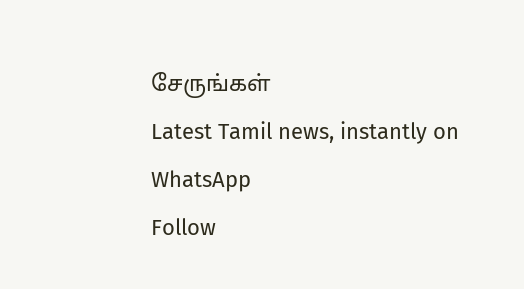சேருங்கள்
Latest Tamil news, instantly on WhatsApp
Follow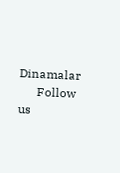Dinamalar
      Follow us